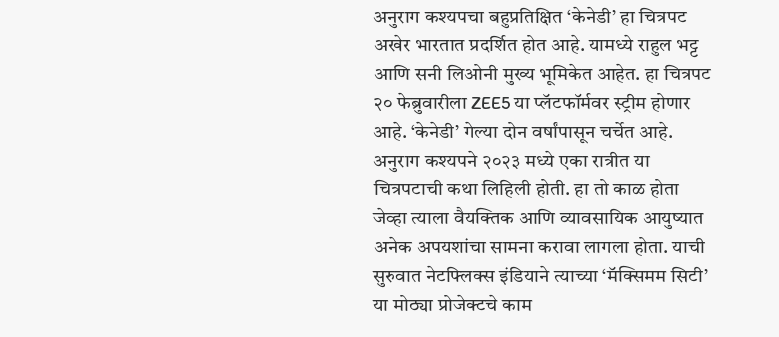अनुराग कश्यपचा बहुप्रतिक्षित ‘केनेडी’ हा चित्रपट अखेर भारतात प्रदर्शित होत आहे. यामध्ये राहुल भट्ट आणि सनी लिओनी मुख्य भूमिकेत आहेत. हा चित्रपट २० फेब्रुवारीला ZEE5 या प्लॅटफॉर्मवर स्ट्रीम होणार आहे. ‘केनेडी’ गेल्या दोन वर्षांपासून चर्चेत आहे. अनुराग कश्यपने २०२३ मध्ये एका रात्रीत या चित्रपटाची कथा लिहिली होती. हा तो काळ होता जेव्हा त्याला वैयक्तिक आणि व्यावसायिक आयुष्यात अनेक अपयशांचा सामना करावा लागला होता. याची सुरुवात नेटफ्लिक्स इंडियाने त्याच्या ‘मॅक्सिमम सिटी’ या मोठ्या प्रोजेक्टचे काम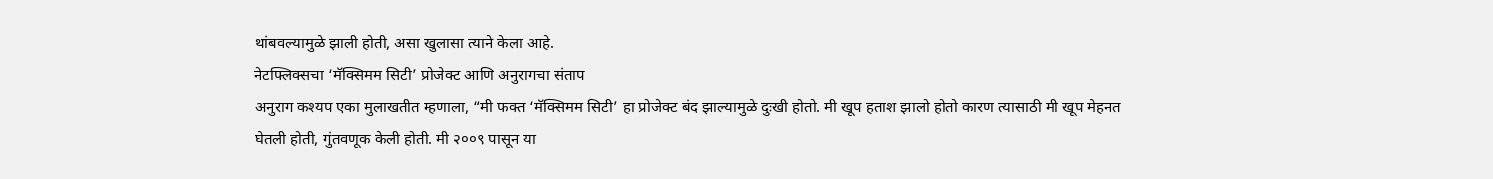थांबवल्यामुळे झाली होती, असा खुलासा त्याने केला आहे.
नेटफ्लिक्सचा ‘मॅक्सिमम सिटी’ प्रोजेक्ट आणि अनुरागचा संताप
अनुराग कश्यप एका मुलाखतीत म्हणाला, “मी फक्त ‘मॅक्सिमम सिटी’ हा प्रोजेक्ट बंद झाल्यामुळे दुःखी होतो. मी खूप हताश झालो होतो कारण त्यासाठी मी खूप मेहनत घेतली होती, गुंतवणूक केली होती. मी २००९ पासून या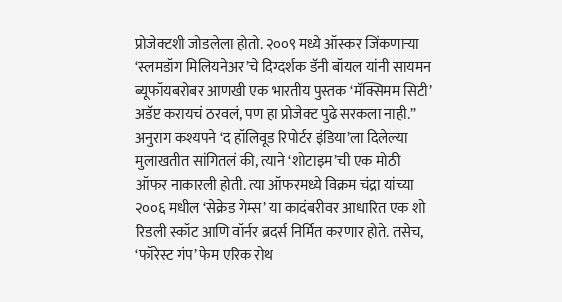प्रोजेक्टशी जोडलेला होतो. २००९ मध्ये ऑस्कर जिंकणाऱ्या ‘स्लमडॉग मिलियनेअर’चे दिग्दर्शक डॅनी बॉयल यांनी सायमन ब्यूफॉयबरोबर आणखी एक भारतीय पुस्तक ‘मॅक्सिमम सिटी’ अडॅप्ट करायचं ठरवलं, पण हा प्रोजेक्ट पुढे सरकला नाही.”
अनुराग कश्यपने ‘द हॉलिवूड रिपोर्टर इंडिया’ला दिलेल्या मुलाखतीत सांगितलं की, त्याने ‘शोटाइम’ची एक मोठी ऑफर नाकारली होती. त्या ऑफरमध्ये विक्रम चंद्रा यांच्या २००६ मधील ‘सेक्रेड गेम्स’ या कादंबरीवर आधारित एक शो रिडली स्कॉट आणि वॉर्नर ब्रदर्स निर्मित करणार होते. तसेच, ‘फॉरेस्ट गंप’ फेम एरिक रोथ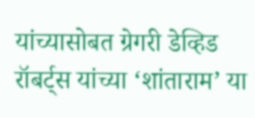यांच्यासोबत ग्रेगरी डेव्हिड रॉबर्ट्स यांच्या ‘शांताराम’ या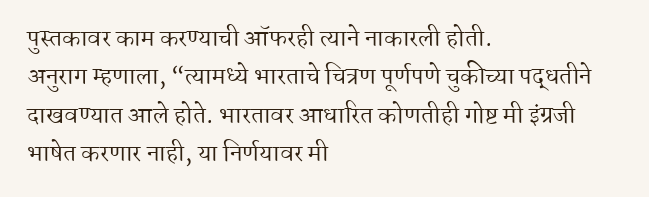पुस्तकावर काम करण्याची ऑफरही त्याने नाकारली होती.
अनुराग म्हणाला, “त्यामध्ये भारताचे चित्रण पूर्णपणे चुकीच्या पद्धतीने दाखवण्यात आले होते. भारतावर आधारित कोणतीही गोष्ट मी इंग्रजी भाषेत करणार नाही, या निर्णयावर मी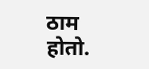ठाम होतो.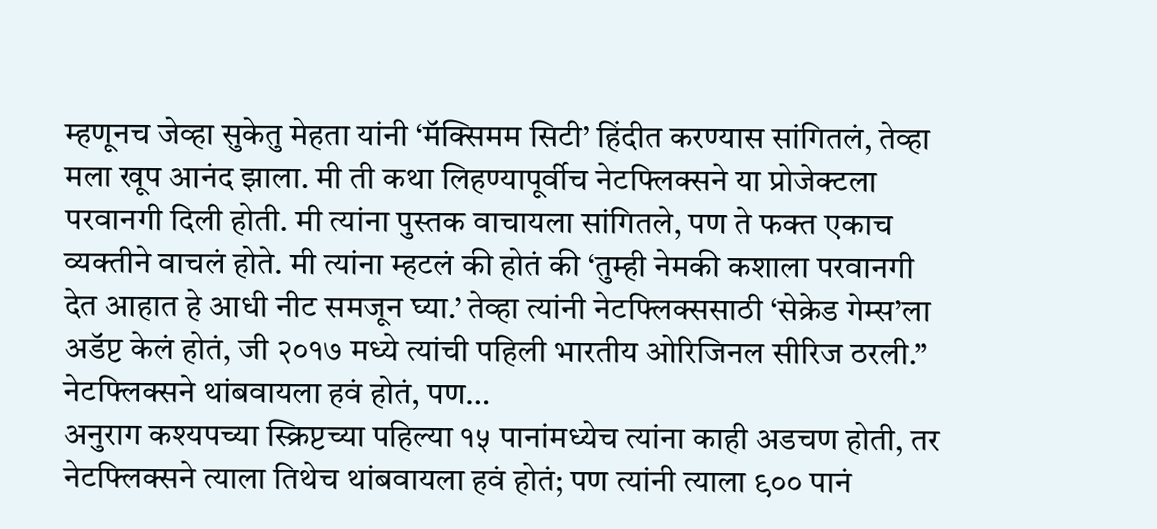म्हणूनच जेव्हा सुकेतु मेहता यांनी ‘मॅक्सिमम सिटी’ हिंदीत करण्यास सांगितलं, तेव्हा मला खूप आनंद झाला. मी ती कथा लिहण्यापूर्वीच नेटफ्लिक्सने या प्रोजेक्टला परवानगी दिली होती. मी त्यांना पुस्तक वाचायला सांगितले, पण ते फक्त एकाच व्यक्तीने वाचलं होते. मी त्यांना म्हटलं की होतं की ‘तुम्ही नेमकी कशाला परवानगी देत आहात हे आधी नीट समजून घ्या.’ तेव्हा त्यांनी नेटफ्लिक्ससाठी ‘सेक्रेड गेम्स’ला अडॅप्ट केलं होतं, जी २०१७ मध्ये त्यांची पहिली भारतीय ओरिजिनल सीरिज ठरली.”
नेटफ्लिक्सने थांबवायला हवं होतं, पण…
अनुराग कश्यपच्या स्क्रिप्टच्या पहिल्या १५ पानांमध्येच त्यांना काही अडचण होती, तर नेटफ्लिक्सने त्याला तिथेच थांबवायला हवं होतं; पण त्यांनी त्याला ९०० पानं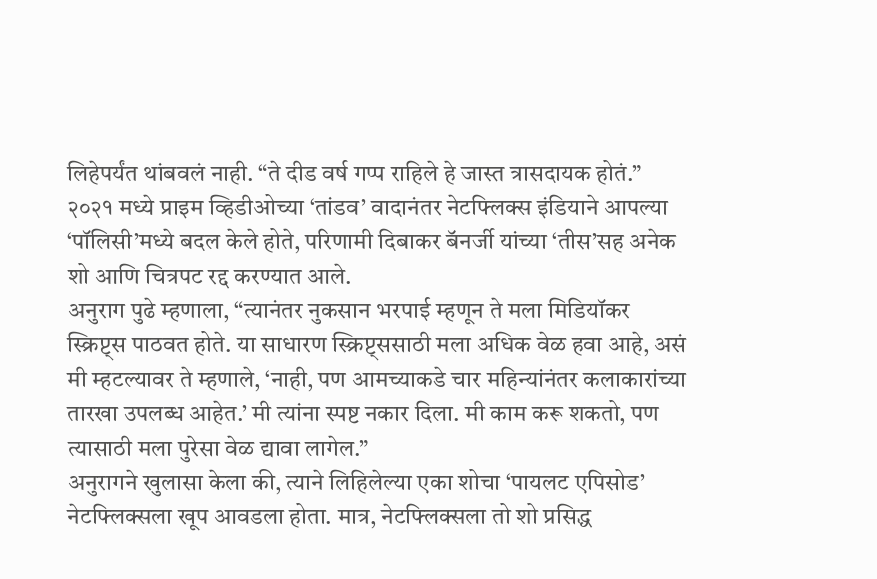लिहेपर्यंत थांबवलं नाही. “ते दीड वर्ष गप्प राहिले हे जास्त त्रासदायक होतं.” २०२१ मध्ये प्राइम व्हिडीओच्या ‘तांडव’ वादानंतर नेटफ्लिक्स इंडियाने आपल्या ‘पॉलिसी’मध्ये बदल केले होते, परिणामी दिबाकर बॅनर्जी यांच्या ‘तीस’सह अनेक शो आणि चित्रपट रद्द करण्यात आले.
अनुराग पुढे म्हणाला, “त्यानंतर नुकसान भरपाई म्हणून ते मला मिडियॉकर स्क्रिप्ट्स पाठवत होते. या साधारण स्क्रिप्ट्ससाठी मला अधिक वेळ हवा आहे, असं मी म्हटल्यावर ते म्हणाले, ‘नाही, पण आमच्याकडे चार महिन्यांनंतर कलाकारांच्या तारखा उपलब्ध आहेत.’ मी त्यांना स्पष्ट नकार दिला. मी काम करू शकतो, पण त्यासाठी मला पुरेसा वेळ द्यावा लागेल.”
अनुरागने खुलासा केला की, त्याने लिहिलेल्या एका शोचा ‘पायलट एपिसोड’ नेटफ्लिक्सला खूप आवडला होता. मात्र, नेटफ्लिक्सला तो शो प्रसिद्ध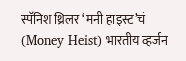स्पॅनिश थ्रिलर ‘मनी हाइस्ट’चं (Money Heist) भारतीय व्हर्जन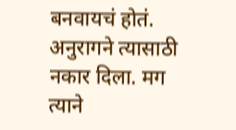बनवायचं होतं. अनुरागने त्यासाठी नकार दिला. मग त्याने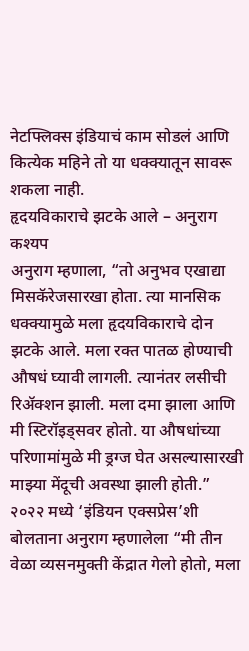नेटफ्लिक्स इंडियाचं काम सोडलं आणि कित्येक महिने तो या धक्क्यातून सावरू शकला नाही.
हृदयविकाराचे झटके आले – अनुराग कश्यप
अनुराग म्हणाला, “तो अनुभव एखाद्या मिसकॅरेजसारखा होता. त्या मानसिक धक्क्यामुळे मला हृदयविकाराचे दोन झटके आले. मला रक्त पातळ होण्याची औषधं घ्यावी लागली. त्यानंतर लसीची रिॲक्शन झाली. मला दमा झाला आणि मी स्टिरॉइड्सवर होतो. या औषधांच्या परिणामांमुळे मी ड्रग्ज घेत असल्यासारखी माझ्या मेंदूची अवस्था झाली होती.”
२०२२ मध्ये ‘इंडियन एक्सप्रेस’शी बोलताना अनुराग म्हणालेला “मी तीन वेळा व्यसनमुक्ती केंद्रात गेलो होतो, मला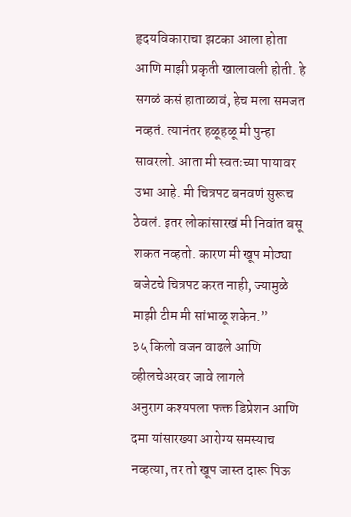हृदयविकाराचा झटका आला होता आणि माझी प्रकृती खालावली होती. हे सगळं कसं हाताळावं, हेच मला समजत नव्हतं. त्यानंतर हळूहळू मी पुन्हा सावरलो. आता मी स्वतःच्या पायावर उभा आहे. मी चित्रपट बनवणं सुरूच ठेवलं. इतर लोकांसारखं मी निवांत बसू शकत नव्हतो. कारण मी खूप मोठ्या बजेटचे चित्रपट करत नाही, ज्यामुळे माझी टीम मी सांभाळू शकेन.”
३५ किलो वजन वाढले आणि व्हीलचेअरवर जावे लागले
अनुराग कश्यपला फक्त डिप्रेशन आणि दमा यांसारख्या आरोग्य समस्याच नव्हत्या, तर तो खूप जास्त दारू पिऊ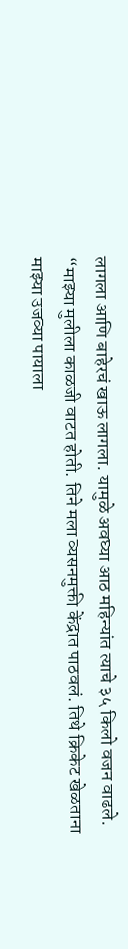लागला आणि बाहेरचं खाऊ लागला. यामुळे अवघ्या आठ महिन्यांत त्याचे ३५ किलो वजन वाढले. “माझ्या मुलीला काळजी वाटत होती. तिने मला व्यसनमुक्ती केंद्रात पाठवलं. तिथे क्रिकेट खेळताना माझ्या उजव्या पायाला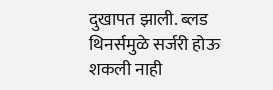दुखापत झाली. ब्लड थिनर्समुळे सर्जरी होऊ शकली नाही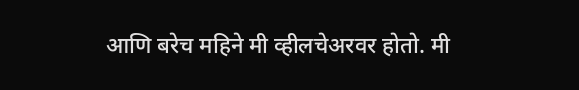आणि बरेच महिने मी व्हीलचेअरवर होतो. मी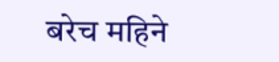बरेच महिने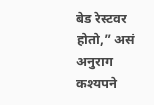बेड रेस्टवर होतो,” असं अनुराग कश्यपने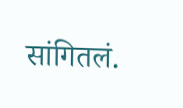सांगितलं.